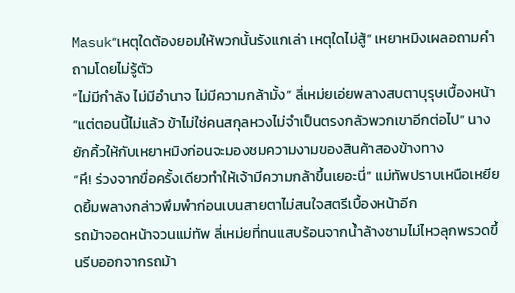Masuk“เหตุใดต้องยอมให้พวกนั้นรังแกเล่า เหตุใดไม่สู้” เหยาหมิงเผลอถามคำถามโดยไม่รู้ตัว
“ไม่มีกำลัง ไม่มีอำนาจ ไม่มีความกล้ามั้ง” ลี่เหม่ยเอ่ยพลางสบตาบุรุษเบื้องหน้า
“แต่ตอนนี้ไม่แล้ว ข้าไม่ใช่คนสกุลหวงไม่จำเป็นตรงกลัวพวกเขาอีกต่อไป” นางยักคิ้วให้กับเหยาหมิงก่อนจะมองชมความงามของสินค้าสองข้างทาง
“หึ! ร่วงจากขื่อครั้งเดียวทำให้เจ้ามีความกล้าขึ้นเยอะนี่” แม่ทัพปราบเหนือเหยียดยิ้มพลางกล่าวพึมพำก่อนเบนสายตาไม่สนใจสตรีเบื้องหน้าอีก
รถม้าจอดหน้าจวนแม่ทัพ ลี่เหม่ยที่ทนแสบร้อนจากน้ำล้างชามไม่ไหวลุกพรวดขึ้นรีบออกจากรถม้า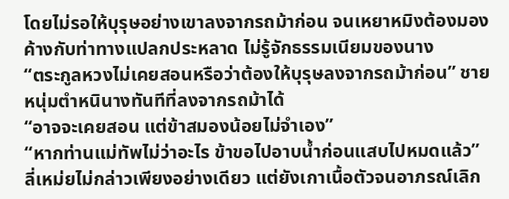โดยไม่รอให้บุรุษอย่างเขาลงจากรถม้าก่อน จนเหยาหมิงต้องมองค้างกับท่าทางแปลกประหลาด ไม่รู้จักธรรมเนียมของนาง
“ตระกูลหวงไม่เคยสอนหรือว่าต้องให้บุรุษลงจากรถม้าก่อน” ชายหนุ่มตำหนินางทันทีที่ลงจากรถม้าได้
“อาจจะเคยสอน แต่ข้าสมองน้อยไม่จำเอง”
“หากท่านแม่ทัพไม่ว่าอะไร ข้าขอไปอาบน้ำก่อนแสบไปหมดแล้ว” ลี่เหม่ยไม่กล่าวเพียงอย่างเดียว แต่ยังเกาเนื้อตัวจนอาภรณ์เลิก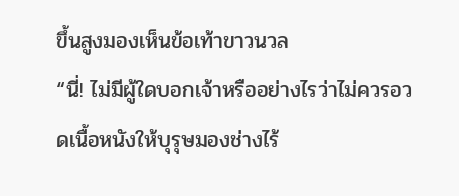ขึ้นสูงมองเห็นข้อเท้าขาวนวล
“นี่! ไม่มีผู้ใดบอกเจ้าหรืออย่างไรว่าไม่ควรอวดเนื้อหนังให้บุรุษมองช่างไร้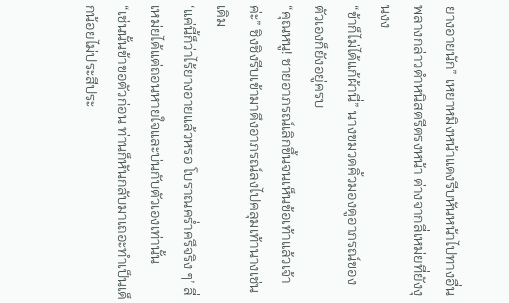ยางอายนัก” เหยาหมิงหน้าแดงรีบหันหน้าไปทางอื่น พลางกล่าวตำหนิสตรีตรงหน้า ต่างจากลี่เหม่ยที่ยังงุนงง
“ข้าก็ไม่ได้แก้ผ้านี่” นางขมวดคิ้วมองดูอาภรณ์ของตัวเองก็ยังอยู่ครบ
“คุณหนู! ชายอาภรณ์เลิกขึ้นจนเห็นข้อเท้าแล้วเจ้าค่ะ” ชิงชิงรีบเข้ามาดึงอาภรณ์ลงไปคลุมเท้านางเช่นเดิม
‘แค่นี้ก็ว่าไร้ยางอายแล้วหรอ โบราณคร่ำครึจริง ๆ’ ลี่เหม่ยได้แต่ถอนหายใจและบ่นกับตัวเองเท่านั้น
“เช่นนั้นข้าขอตัวก่อน ท่านก็หันกลับมาเถอะทำเป็นเด็กน้อยไม่ประสีประ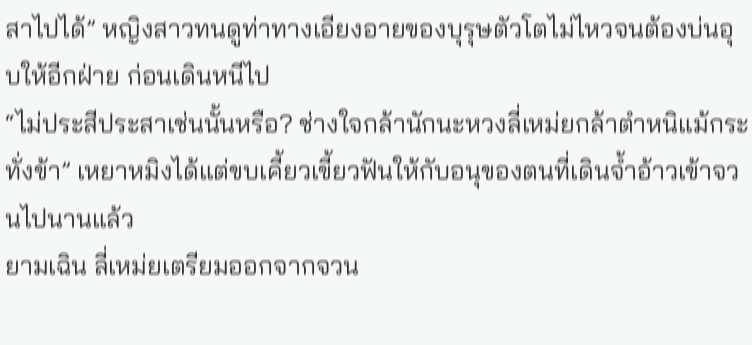สาไปได้” หญิงสาวทนดูท่าทางเอียงอายของบุรุษตัวโตไม่ไหวจนต้องบ่นอุบให้อีกฝ่าย ก่อนเดินหนีไป
“ไม่ประสีประสาเช่นนั้นหรือ? ช่างใจกล้านักนะหวงลี่เหม่ยกล้าตำหนิแม้กระทั่งข้า” เหยาหมิงได้แต่ขบเคี้ยวเขี้ยวฟันให้กับอนุของตนที่เดินจ้ำอ้าวเข้าจวนไปนานแล้ว
ยามเฉิน ลี่เหม่ยเตรียมออกจากจวน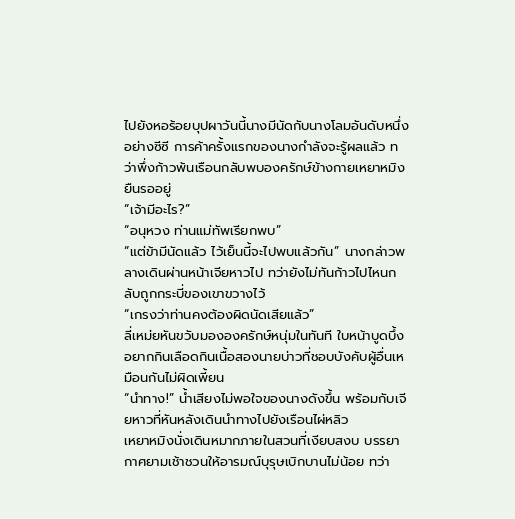ไปยังหอร้อยบุปผาวันนี้นางมีนัดกับนางโลมอันดับหนึ่งอย่างซีซี การค้าครั้งแรกของนางกำลังจะรู้ผลแล้ว ทว่าพึ่งก้าวพ้นเรือนกลับพบองครักษ์ข้างกายเหยาหมิงยืนรออยู่
“เจ้ามีอะไร?”
“อนุหวง ท่านแม่ทัพเรียกพบ”
“แต่ข้ามีนัดแล้ว ไว้เย็นนี้จะไปพบแล้วกัน” นางกล่าวพลางเดินผ่านหน้าเจียหาวไป ทว่ายังไม่ทันก้าวไปไหนกลับถูกกระบี่ของเขาขวางไว้
“เกรงว่าท่านคงต้องผิดนัดเสียแล้ว”
ลี่เหม่ยหันขวับมององครักษ์หนุ่มในทันที ใบหน้าบูดบึ้งอยากกินเลือดกินเนื้อสองนายบ่าวที่ชอบบังคับผู้อื่นเหมือนกันไม่ผิดเพี้ยน
“นำทาง!” น้ำเสียงไม่พอใจของนางดังขึ้น พร้อมกับเจียหาวที่หันหลังเดินนำทางไปยังเรือนไผ่หลิว
เหยาหมิงนั่งเดินหมากภายในสวนที่เงียบสงบ บรรยากาศยามเช้าชวนให้อารมณ์บุรุษเบิกบานไม่น้อย ทว่า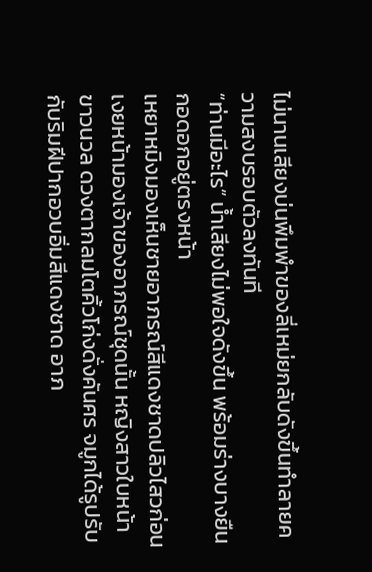ไม่นานเสียงบ่นพึมพำของลี่เหม่ยกลับดังขึ้นทำลายความสงบรอบตัวลงทันที
“ท่านมีอะไร” น้ำเสียงไม่พอใจดังขึ้น พร้อมร่างบางยืนกอดอกอยู่ตรงหน้า
เหยาหมิงมองเห็นชายอาภรณ์สีแดงชาดปลิวไสวก่อนเงยหน้ามองเจ้าของอาภรณ์ชุดนั้น หญิงสาวใบหน้าขาวนวล ดวงตากลมโตคิ้วโก่งดั่งคันศร จมูกได้รูปรับกับริมฝีปากอวบอิ่มสีแดงชาด อาภ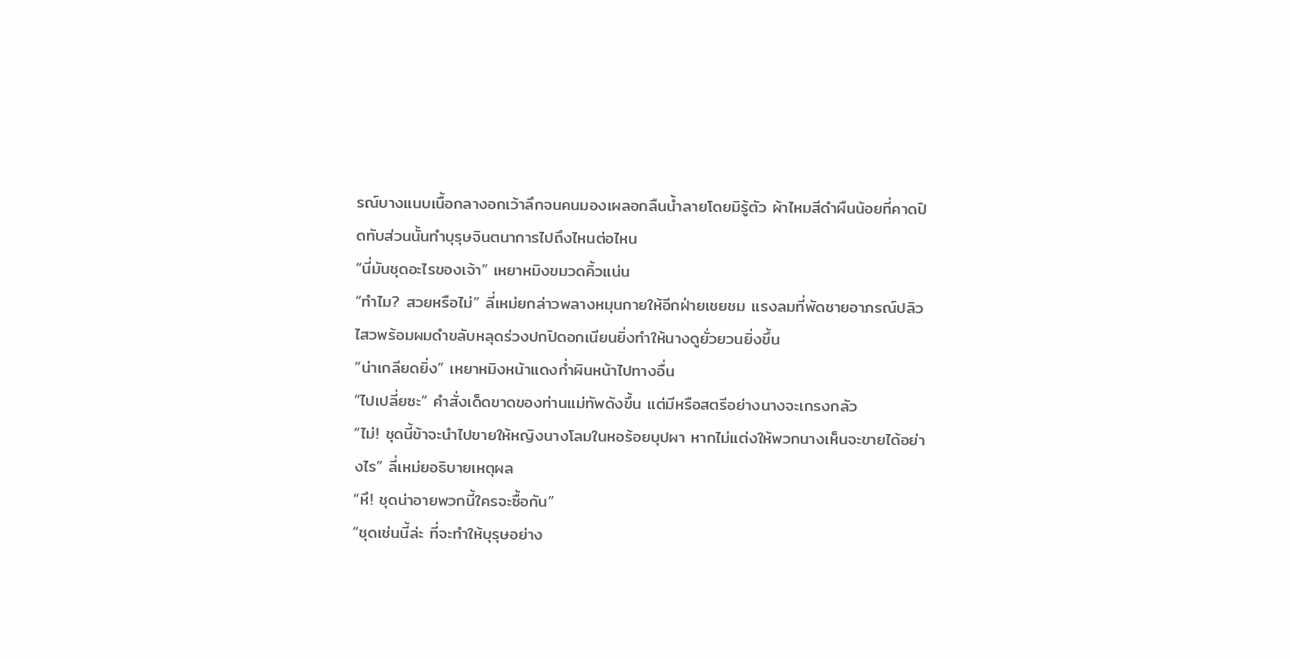รณ์บางแนบเนื้อกลางอกเว้าลึกจนคนมองเผลอกลืนน้ำลายโดยมิรู้ตัว ผ้าไหมสีดำผืนน้อยที่คาดปิดทับส่วนนั้นทำบุรุษจินตนาการไปถึงไหนต่อไหน
“นี่มันชุดอะไรของเจ้า” เหยาหมิงขมวดคิ้วแน่น
“ทำไม? สวยหรือไม่” ลี่เหม่ยกล่าวพลางหมุนกายให้อีกฝ่ายเชยชม แรงลมที่พัดชายอาภรณ์ปลิวไสวพร้อมผมดำขลับหลุดร่วงปกปิดอกเนียนยิ่งทำให้นางดูยั่วยวนยิ่งขึ้น
“น่าเกลียดยิ่ง” เหยาหมิงหน้าแดงก่ำผินหน้าไปทางอื่น
“ไปเปลี่ยซะ” คำสั่งเด็ดขาดของท่านแม่ทัพดังขึ้น แต่มีหรือสตรีอย่างนางจะเกรงกลัว
“ไม่! ชุดนี้ข้าจะนำไปขายให้หญิงนางโลมในหอร้อยบุปผา หากไม่แต่งให้พวกนางเห็นจะขายได้อย่างไร” ลี่เหม่ยอธิบายเหตุผล
“หึ! ชุดน่าอายพวกนี้ใครจะซื้อกัน”
“ชุดเช่นนี้ล่ะ ที่จะทำให้บุรุษอย่าง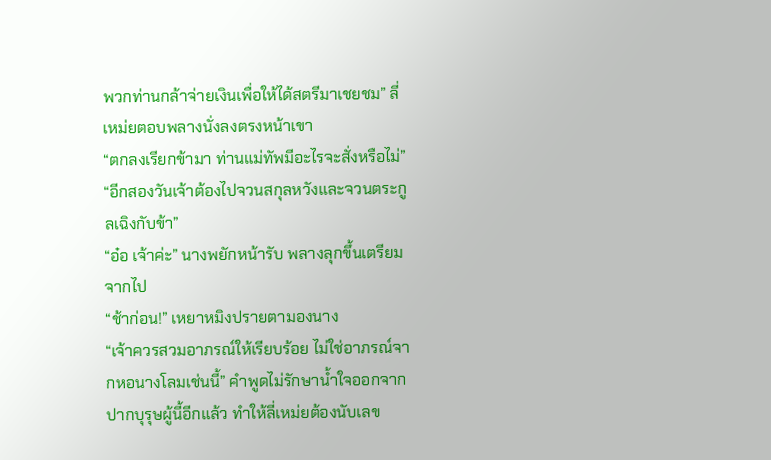พวกท่านกล้าจ่ายเงินเพื่อให้ได้สตรีมาเชยชม” ลี่เหม่ยตอบพลางนั่งลงตรงหน้าเขา
“ตกลงเรียกข้ามา ท่านแม่ทัพมีอะไรจะสั่งหรือไม่”
“อีกสองวันเจ้าต้องไปจวนสกุลหวังและจวนตระกูลเฉิงกับข้า”
“อ๋อ เจ้าค่ะ” นางพยักหน้ารับ พลางลุกขึ้นเตรียมจากไป
“ช้าก่อน!” เหยาหมิงปรายตามองนาง
“เจ้าควรสวมอาภรณ์ให้เรียบร้อย ไม่ใช่อาภรณ์จากหอนางโลมเช่นนี้” คำพูดไม่รักษาน้ำใจออกจากปากบุรุษผู้นี้อีกแล้ว ทำให้ลี่เหม่ยต้องนับเลข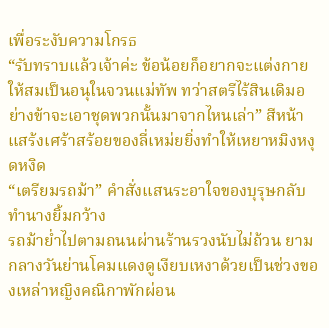เพื่อระงับความโกรธ
“รับทราบแล้วเจ้าค่ะ ข้อน้อยก็อยากจะแต่งกายให้สมเป็นอนุในจวนแม่ทัพ ทว่าสตรีไร้สินเดิมอย่างข้าจะเอาชุดพวกนั้นมาจากไหนเล่า” สีหน้าแสร้งเศร้าสร้อยของลี่เหม่ยยิ่งทำให้เหยาหมิงหงุดหงิด
“เตรียมรถม้า” คำสั่งแสนระอาใจของบุรุษกลับทำนางยิ้มกว้าง
รถม้าย่ำไปตามถนนผ่านร้านรวงนับไม่ถ้วน ยามกลางวันย่านโคมแดงดูเงียบเหงาด้วยเป็นช่วงของเหล่าหญิงคณิกาพักผ่อน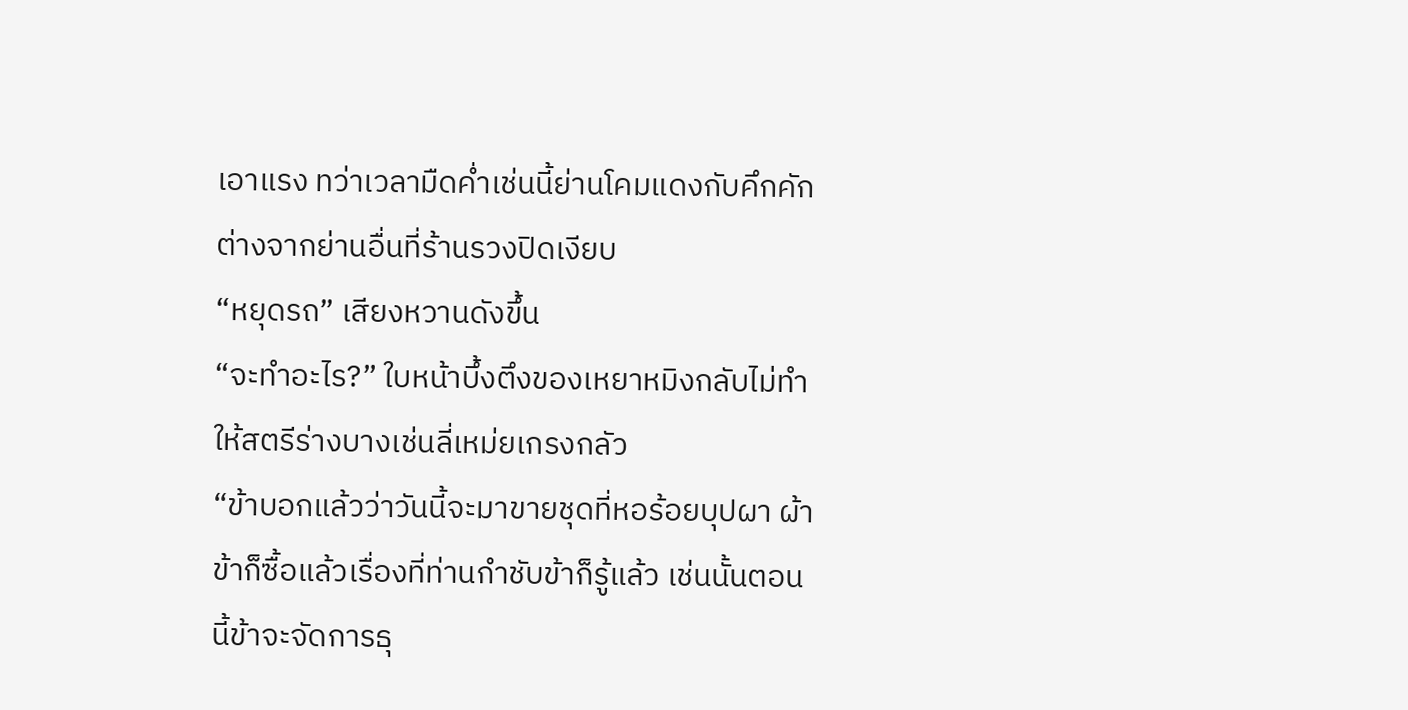เอาแรง ทว่าเวลามืดค่ำเช่นนี้ย่านโคมแดงกับคึกคักต่างจากย่านอื่นที่ร้านรวงปิดเงียบ
“หยุดรถ” เสียงหวานดังขึ้น
“จะทำอะไร?” ใบหน้าบึ้งตึงของเหยาหมิงกลับไม่ทำให้สตรีร่างบางเช่นลี่เหม่ยเกรงกลัว
“ข้าบอกแล้วว่าวันนี้จะมาขายชุดที่หอร้อยบุปผา ผ้าข้าก็ซื้อแล้วเรื่องที่ท่านกำชับข้าก็รู้แล้ว เช่นนั้นตอนนี้ข้าจะจัดการธุ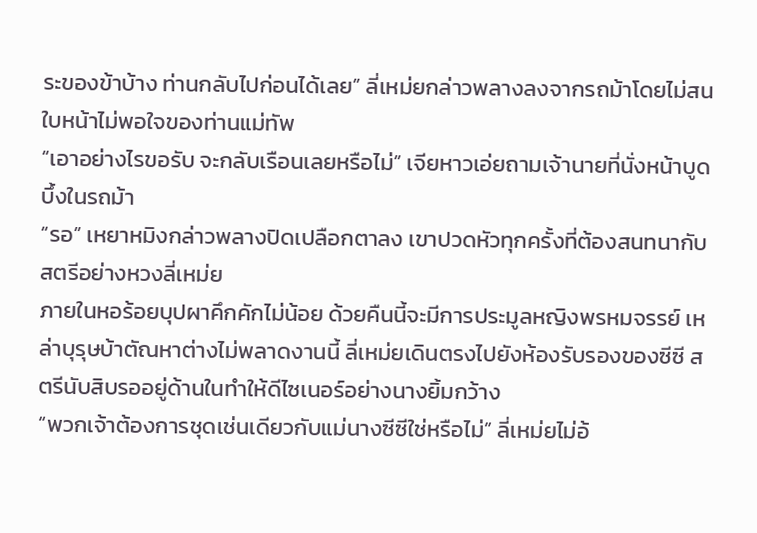ระของข้าบ้าง ท่านกลับไปก่อนได้เลย” ลี่เหม่ยกล่าวพลางลงจากรถม้าโดยไม่สนใบหน้าไม่พอใจของท่านแม่ทัพ
“เอาอย่างไรขอรับ จะกลับเรือนเลยหรือไม่” เจียหาวเอ่ยถามเจ้านายที่นั่งหน้าบูดบึ้งในรถม้า
“รอ” เหยาหมิงกล่าวพลางปิดเปลือกตาลง เขาปวดหัวทุกครั้งที่ต้องสนทนากับสตรีอย่างหวงลี่เหม่ย
ภายในหอร้อยบุปผาคึกคักไม่น้อย ด้วยคืนนี้จะมีการประมูลหญิงพรหมจรรย์ เหล่าบุรุษบ้าตัณหาต่างไม่พลาดงานนี้ ลี่เหม่ยเดินตรงไปยังห้องรับรองของซีซี สตรีนับสิบรออยู่ด้านในทำให้ดีไซเนอร์อย่างนางยิ้มกว้าง
“พวกเจ้าต้องการชุดเช่นเดียวกับแม่นางซีซีใช่หรือไม่” ลี่เหม่ยไม่อ้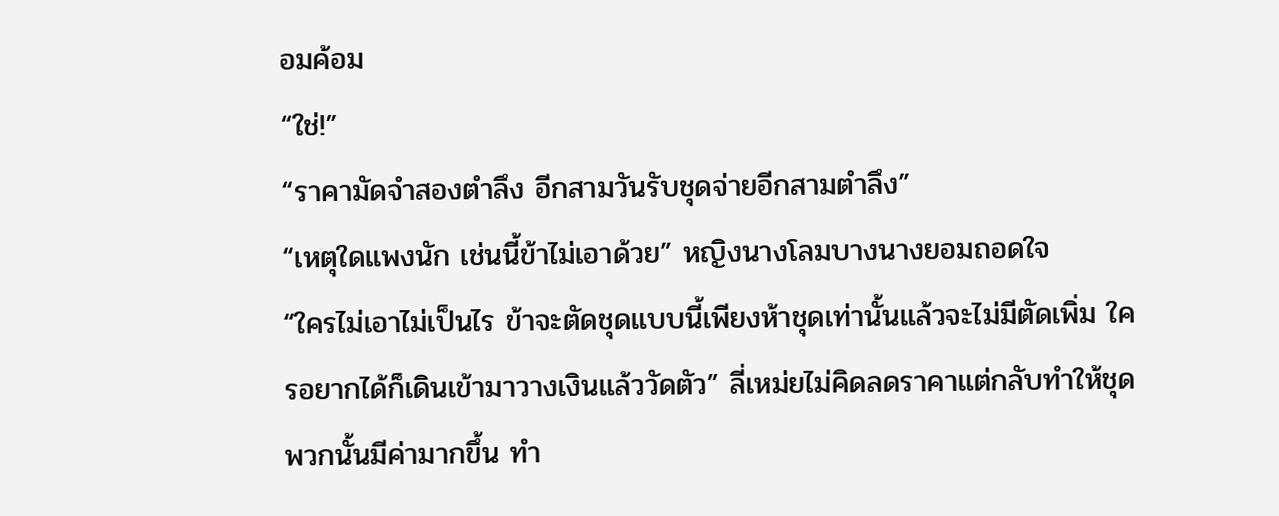อมค้อม
“ใช่!”
“ราคามัดจำสองตำลึง อีกสามวันรับชุดจ่ายอีกสามตำลึง”
“เหตุใดแพงนัก เช่นนี้ข้าไม่เอาด้วย” หญิงนางโลมบางนางยอมถอดใจ
“ใครไม่เอาไม่เป็นไร ข้าจะตัดชุดแบบนี้เพียงห้าชุดเท่านั้นแล้วจะไม่มีตัดเพิ่ม ใครอยากได้ก็เดินเข้ามาวางเงินแล้ววัดตัว” ลี่เหม่ยไม่คิดลดราคาแต่กลับทำให้ชุดพวกนั้นมีค่ามากขึ้น ทำ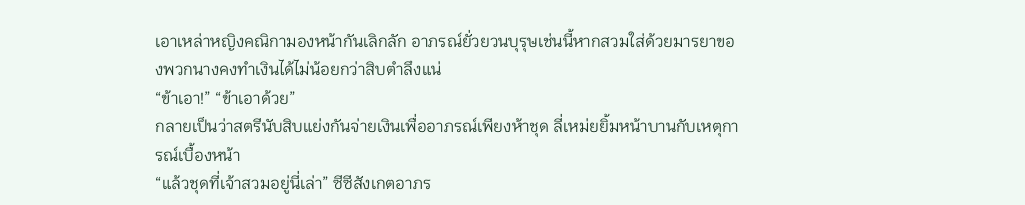เอาเหล่าหญิงคณิกามองหน้ากันเลิกลัก อาภรณ์ยั่วยวนบุรุษเช่นนี้หากสวมใส่ด้วยมารยาของพวกนางคงทำเงินได้ไม่น้อยกว่าสิบตำลึงแน่
“ข้าเอา!” “ข้าเอาด้วย”
กลายเป็นว่าสตรีนับสิบแย่งกันจ่ายเงินเพื่ออาภรณ์เพียงห้าชุด ลี่เหม่ยยิ้มหน้าบานกับเหตุการณ์เบื้องหน้า
“แล้วชุดที่เจ้าสวมอยู่นี่เล่า” ซีซีสังเกตอาภร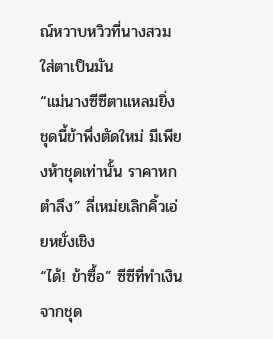ณ์หวาบหวิวที่นางสวมใส่ตาเป็นมัน
“แม่นางซีซีตาแหลมยิ่ง ชุดนี้ข้าพึ่งตัดใหม่ มีเพียงห้าชุดเท่านั้น ราคาหกตำลึง” ลี่เหม่ยเลิกคิ้วเอ่ยหยั่งเชิง
“ได้! ข้าซื้อ” ซีซีที่ทำเงินจากชุด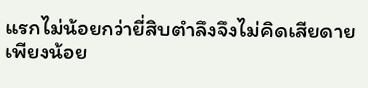แรกไม่น้อยกว่ายี่สิบตำลึงจึงไม่คิดเสียดายเพียงน้อย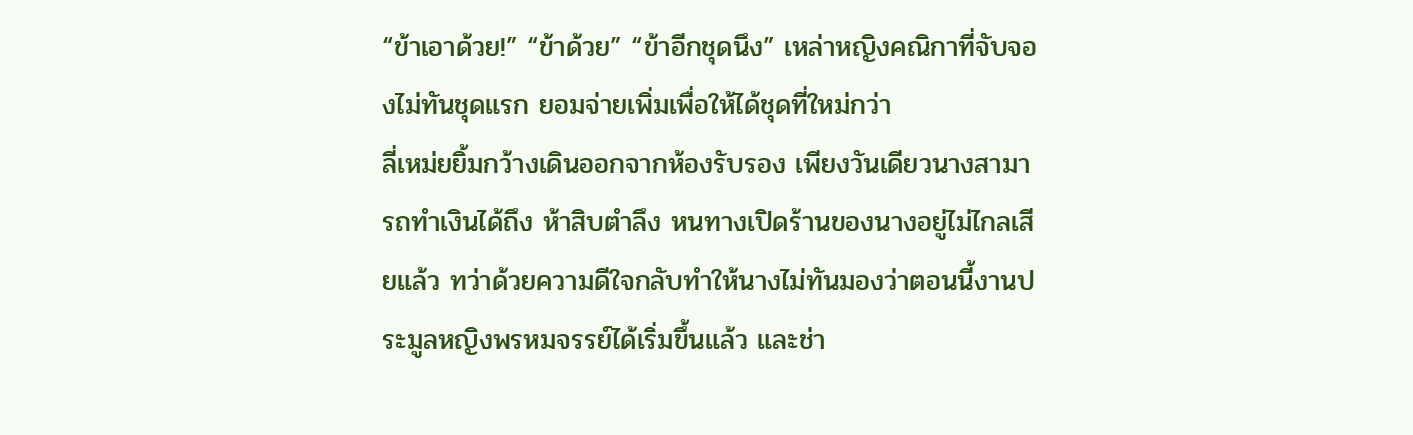“ข้าเอาด้วย!” “ข้าด้วย” “ข้าอีกชุดนึง” เหล่าหญิงคณิกาที่จับจองไม่ทันชุดแรก ยอมจ่ายเพิ่มเพื่อให้ได้ชุดที่ใหม่กว่า
ลี่เหม่ยยิ้มกว้างเดินออกจากห้องรับรอง เพียงวันเดียวนางสามารถทำเงินได้ถึง ห้าสิบตำลึง หนทางเปิดร้านของนางอยู่ไม่ไกลเสียแล้ว ทว่าด้วยความดีใจกลับทำให้นางไม่ทันมองว่าตอนนี้งานประมูลหญิงพรหมจรรย์ได้เริ่มขึ้นแล้ว และช่า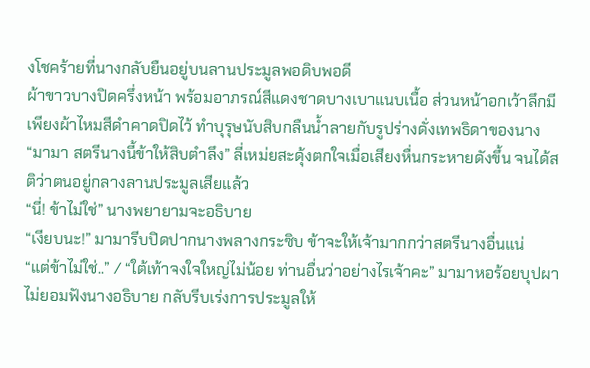งโชคร้ายที่นางกลับยืนอยู่บนลานประมูลพอดิบพอดี
ผ้าขาวบางปิดครึ่งหน้า พร้อมอาภรณ์สีแดงชาดบางเบาแนบเนื้อ ส่วนหน้าอกเว้าลึกมีเพียงผ้าไหมสีดำคาดปิดไว้ ทำบุรุษนับสิบกลืนน้ำลายกับรูปร่างดั่งเทพธิดาของนาง
“มามา สตรีนางนี้ข้าให้สิบตำลึง” ลี่เหม่ยสะดุ้งตกใจเมื่อเสียงหื่นกระหายดังขึ้น จนได้สติว่าตนอยู่กลางลานประมูลเสียแล้ว
“นี่! ข้าไม่ใช่” นางพยายามจะอธิบาย
“เงียบนะ!” มามารีบปิดปากนางพลางกระซิบ ข้าจะให้เจ้ามากกว่าสตรีนางอื่นแน่
“แต่ข้าไม่ใช่..” / “ใต้เท้าจงใจใหญ่ไม่น้อย ท่านอื่นว่าอย่างไรเจ้าคะ” มามาหอร้อยบุปผาไม่ยอมฟังนางอธิบาย กลับรีบเร่งการประมูลให้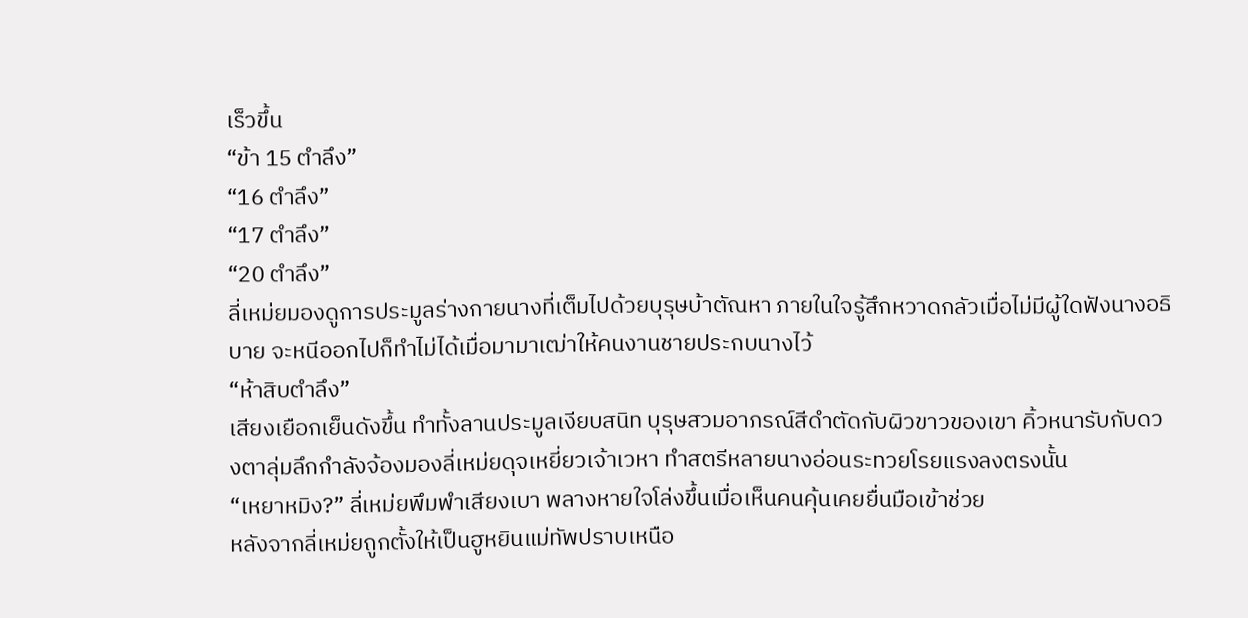เร็วขึ้น
“ข้า 15 ตำลึง”
“16 ตำลึง”
“17 ตำลึง”
“20 ตำลึง”
ลี่เหม่ยมองดูการประมูลร่างกายนางที่เต็มไปด้วยบุรุษบ้าตัณหา ภายในใจรู้สึกหวาดกลัวเมื่อไม่มีผู้ใดฟังนางอธิบาย จะหนีออกไปก็ทำไม่ได้เมื่อมามาเฒ่าให้คนงานชายประกบนางไว้
“ห้าสิบตำลึง”
เสียงเยือกเย็นดังขึ้น ทำทั้งลานประมูลเงียบสนิท บุรุษสวมอาภรณ์สีดำตัดกับผิวขาวของเขา คิ้วหนารับกับดวงตาลุ่มลึกกำลังจ้องมองลี่เหม่ยดุจเหยี่ยวเจ้าเวหา ทำสตรีหลายนางอ่อนระทวยโรยแรงลงตรงนั้น
“เหยาหมิง?” ลี่เหม่ยพึมพำเสียงเบา พลางหายใจโล่งขึ้นเมื่อเห็นคนคุ้นเคยยื่นมือเข้าช่วย
หลังจากลี่เหม่ยถูกตั้งให้เป็นฮูหยินแม่ทัพปราบเหนือ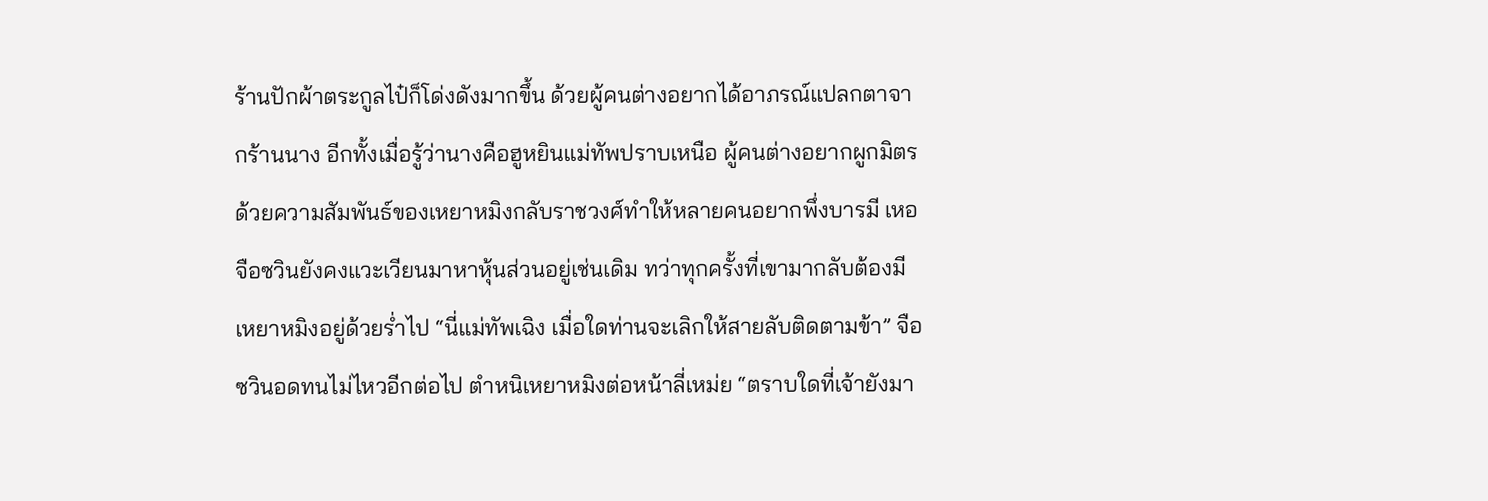ร้านปักผ้าตระกูลไป๋ก็โด่งดังมากขึ้น ด้วยผู้คนต่างอยากได้อาภรณ์แปลกตาจากร้านนาง อีกทั้งเมื่อรู้ว่านางคือฮูหยินแม่ทัพปราบเหนือ ผู้คนต่างอยากผูกมิตรด้วยความสัมพันธ์ของเหยาหมิงกลับราชวงศ์ทำให้หลายคนอยากพึ่งบารมี เหอจือซวินยังคงแวะเวียนมาหาหุ้นส่วนอยู่เช่นเดิม ทว่าทุกครั้งที่เขามากลับต้องมีเหยาหมิงอยู่ด้วยร่ำไป “นี่แม่ทัพเฉิง เมื่อใดท่านจะเลิกให้สายลับติดตามข้า” จือซวินอดทนไม่ไหวอีกต่อไป ตำหนิเหยาหมิงต่อหน้าลี่เหม่ย “ตราบใดที่เจ้ายังมา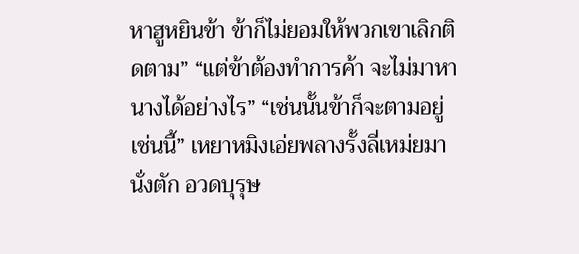หาฮูหยินข้า ข้าก็ไม่ยอมให้พวกเขาเลิกติดตาม” “แต่ข้าต้องทำการค้า จะไม่มาหานางได้อย่างไร” “เช่นนั้นข้าก็จะตามอยู่เช่นนี้” เหยาหมิงเอ่ยพลางรั้งลี่เหม่ยมานั่งตัก อวดบุรุษ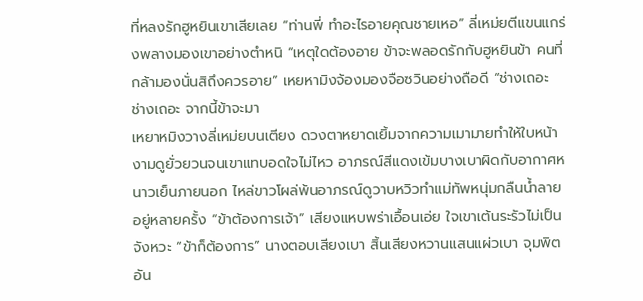ที่หลงรักฮูหยินเขาเสียเลย “ท่านพี่ ทำอะไรอายคุณชายเหอ” ลี่เหม่ยตีแขนแกร่งพลางมองเขาอย่างตำหนิ “เหตุใดต้องอาย ข้าจะพลอดรักกับฮูหยินข้า คนที่กล้ามองนั่นสิถึงควรอาย” เหยหามิงจ้องมองจือซวินอย่างถือดี “ช่างเถอะ ช่างเถอะ จากนี้ข้าจะมา
เหยาหมิงวางลี่เหม่ยบนเตียง ดวงตาหยาดเยิ้มจากความเมามายทำให้ใบหน้างามดูยั่วยวนจนเขาแทบอดใจไม่ไหว อาภรณ์สีแดงเข้มบางเบาผิดกับอากาศหนาวเย็นภายนอก ไหล่ขาวโผล่พ้นอาภรณ์ดูวาบหวิวทำแม่ทัพหนุ่มกลืนน้ำลายอยู่หลายครั้ง “ข้าต้องการเจ้า” เสียงแหบพร่าเอื้อนเอ่ย ใจเขาเต้นระรัวไม่เป็นจังหวะ “ข้าก็ต้องการ” นางตอบเสียงเบา สิ้นเสียงหวานแสนแผ่วเบา จุมพิตอัน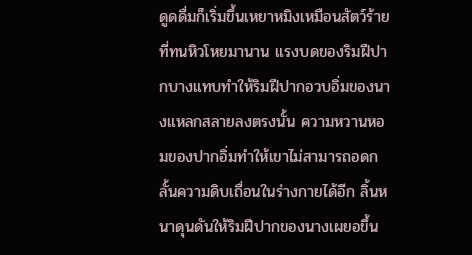ดูดดื่มก็เริ่มขึ้นเหยาหมิงเหมือนสัตว์ร้ายที่ทนหิวโหยมานาน แรงบดของริมฝีปากบางแทบทำให้ริมฝีปากอวบอิ่มของนางแหลกสลายลงตรงนั้น ความหวานหอมของปากอิ่มทำให้เขาไม่สามารถอดกลั้นความดิบเถื่อนในร่างกายได้อีก ลิ้นหนาดุนดันให้ริมฝีปากของนางเผยอขึ้น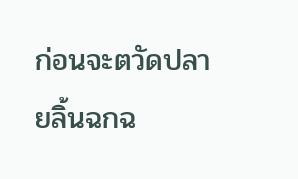ก่อนจะตวัดปลายลิ้นฉกฉ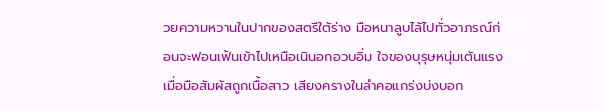วยความหวานในปากของสตรีใต้ร่าง มือหนาลูบไล้ไปทั่วอาภรณ์ก่อนจะฟอนเฟ้นเข้าไปเหนือเนินอกอวบอิ่ม ใจของบุรุษหนุ่มเต้นแรงเมื่อมือสัมผัสถูกเนื้อสาว เสียงครางในลำคอแกร่งบ่งบอก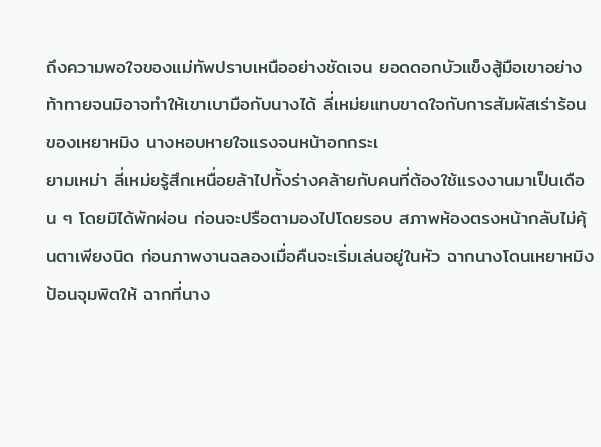ถึงความพอใจของแม่ทัพปราบเหนืออย่างชัดเจน ยอดดอกบัวแข็งสู้มือเขาอย่างท้าทายจนมิอาจทำให้เขาเบามือกับนางได้ ลี่เหม่ยแทบขาดใจกับการสัมผัสเร่าร้อนของเหยาหมิง นางหอบหายใจแรงจนหน้าอกกระเ
ยามเหม่า ลี่เหม่ยรู้สึกเหนื่อยล้าไปทั้งร่างคล้ายกับคนที่ต้องใช้แรงงานมาเป็นเดือน ๆ โดยมิได้พักผ่อน ก่อนจะปรือตามองไปโดยรอบ สภาพห้องตรงหน้ากลับไม่คุ้นตาเพียงนิด ก่อนภาพงานฉลองเมื่อคืนจะเริ่มเล่นอยู่ในหัว ฉากนางโดนเหยาหมิงป้อนจุมพิตให้ ฉากที่นาง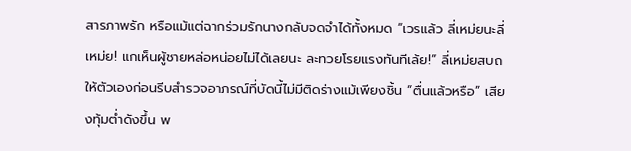สารภาพรัก หรือแม้แต่ฉากร่วมรักนางกลับจดจำได้ทั้งหมด “เวรแล้ว ลี่เหม่ยนะลี่เหม่ย! แกเห็นผู้ชายหล่อหน่อยไม่ได้เลยนะ ละทวยโรยแรงทันทีเล้ย!” ลี่เหม่ยสบถให้ตัวเองก่อนรีบสำรวจอาภรณ์ที่บัดนี้ไม่มีติดร่างแม้เพียงชิ้น “ตื่นแล้วหรือ” เสียงทุ้มต่ำดังขึ้น พ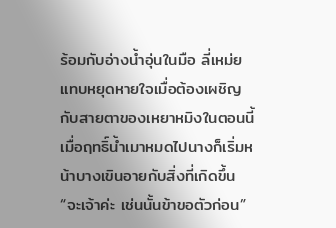ร้อมกับอ่างน้ำอุ่นในมือ ลี่เหม่ยแทบหยุดหายใจเมื่อต้องเผชิญกับสายตาของเหยาหมิงในตอนนี้ เมื่อฤทธิ์น้ำเมาหมดไปนางก็เริ่มหน้าบางเขินอายกับสิ่งที่เกิดขึ้น “จะเจ้าค่ะ เช่นนั้นข้าขอตัวก่อน”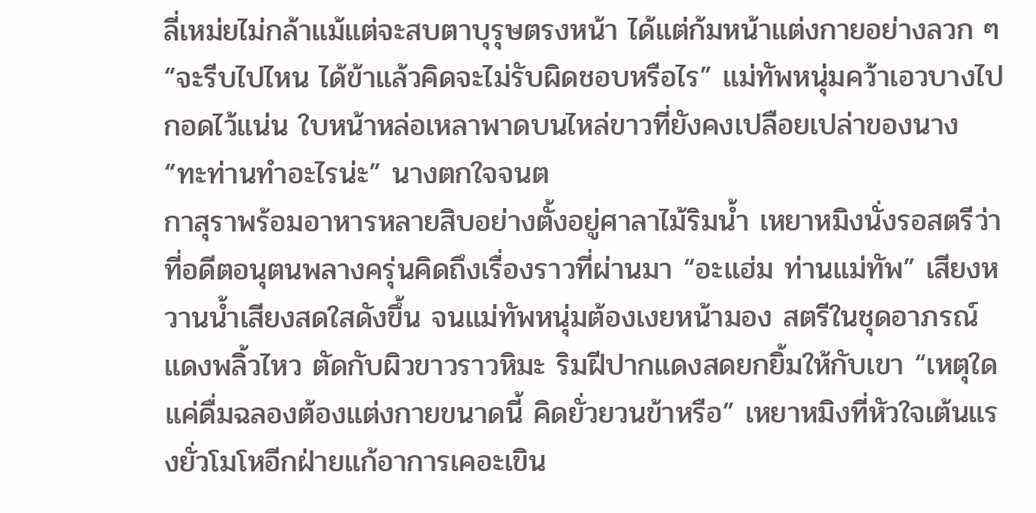ลี่เหม่ยไม่กล้าแม้แต่จะสบตาบุรุษตรงหน้า ได้แต่ก้มหน้าแต่งกายอย่างลวก ๆ “จะรีบไปไหน ได้ข้าแล้วคิดจะไม่รับผิดชอบหรือไร” แม่ทัพหนุ่มคว้าเอวบางไปกอดไว้แน่น ใบหน้าหล่อเหลาพาดบนไหล่ขาวที่ยังคงเปลือยเปล่าของนาง “ทะท่านทำอะไรน่ะ” นางตกใจจนต
กาสุราพร้อมอาหารหลายสิบอย่างตั้งอยู่ศาลาไม้ริมน้ำ เหยาหมิงนั่งรอสตรีว่าที่อดีตอนุตนพลางครุ่นคิดถึงเรื่องราวที่ผ่านมา “อะแฮ่ม ท่านแม่ทัพ” เสียงหวานน้ำเสียงสดใสดังขึ้น จนแม่ทัพหนุ่มต้องเงยหน้ามอง สตรีในชุดอาภรณ์แดงพลิ้วไหว ตัดกับผิวขาวราวหิมะ ริมฝีปากแดงสดยกยิ้มให้กับเขา “เหตุใดแค่ดื่มฉลองต้องแต่งกายขนาดนี้ คิดยั่วยวนข้าหรือ” เหยาหมิงที่หัวใจเต้นแรงยั่วโมโหอีกฝ่ายแก้อาการเคอะเขิน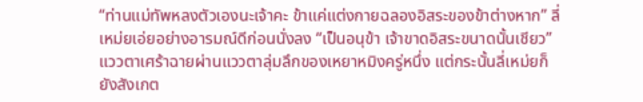“ท่านแม่ทัพหลงตัวเองนะเจ้าคะ ข้าแค่แต่งกายฉลองอิสระของข้าต่างหาก” ลี่เหม่ยเอ่ยอย่างอารมณ์ดีก่อนนั่งลง “เป็นอนุข้า เจ้าขาดอิสระขนาดนั้นเชียว” แววตาเศร้าฉายผ่านแววตาลุ่มลึกของเหยาหมิงครู่หนึ่ง แต่กระนั้นลี่เหม่ยก็ยังสังเกต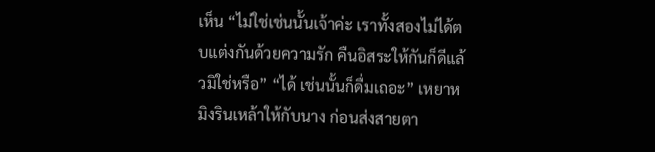เห็น “ไม่ใช่เช่นนั้นเจ้าค่ะ เราทั้งสองไม่ได้ตบแต่งกันด้วยความรัก คืนอิสระให้กันก็ดีแล้วมิใช่หรือ” “ได้ เช่นนั้นก็ดื่มเถอะ” เหยาหมิงรินเหล้าให้กับนาง ก่อนส่งสายตา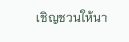เชิญชวนให้นา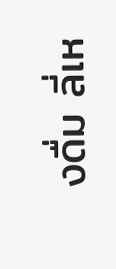งดื่ม ลี่เห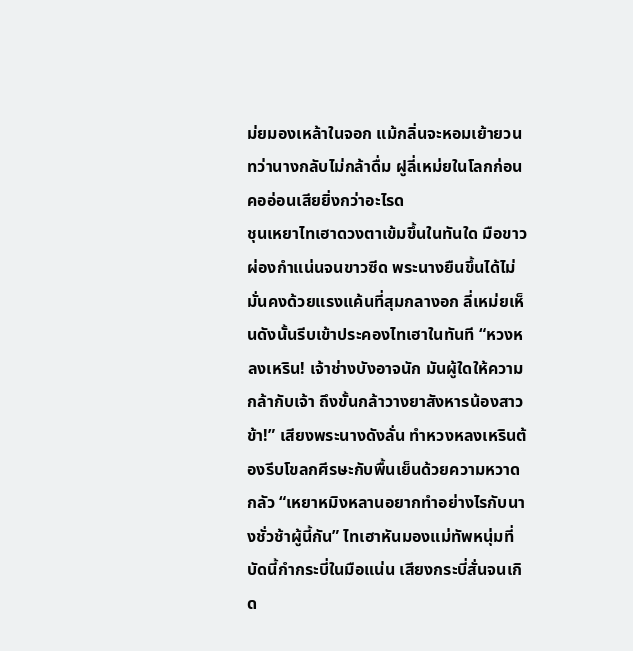ม่ยมองเหล้าในจอก แม้กลิ่นจะหอมเย้ายวนทว่านางกลับไม่กล้าดื่ม ฝูลี่เหม่ยในโลกก่อนคออ่อนเสียยิ่งกว่าอะไรด
ชุนเหยาไทเฮาดวงตาเข้มขึ้นในทันใด มือขาวผ่องกำแน่นจนขาวซีด พระนางยืนขึ้นได้ไม่มั่นคงด้วยแรงแค้นที่สุมกลางอก ลี่เหม่ยเห็นดังนั้นรีบเข้าประคองไทเฮาในทันที “หวงหลงเหริน! เจ้าช่างบังอาจนัก มันผู้ใดให้ความกล้ากับเจ้า ถึงขั้นกล้าวางยาสังหารน้องสาวข้า!” เสียงพระนางดังลั่น ทำหวงหลงเหรินต้องรีบโขลกศีรษะกับพื้นเย็นด้วยความหวาดกลัว “เหยาหมิงหลานอยากทำอย่างไรกับนางชั่วช้าผู้นี้กัน” ไทเฮาหันมองแม่ทัพหนุ่มที่บัดนี้กำกระบี่ในมือแน่น เสียงกระบี่สั่นจนเกิด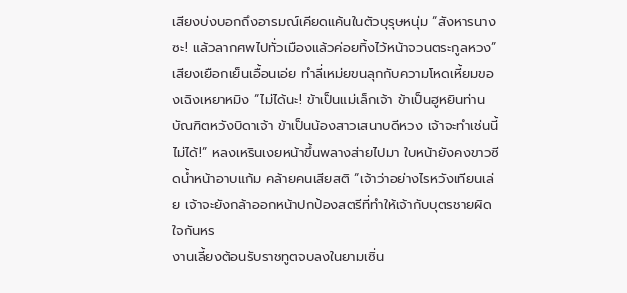เสียงบ่งบอกถึงอารมณ์เคียดแค้นในตัวบุรุษหนุ่ม “สังหารนางซะ! แล้วลากศพไปทั่วเมืองแล้วค่อยทิ้งไว้หน้าจวนตระกูลหวง” เสียงเยือกเย็นเอื้อนเอ่ย ทำลี่เหม่ยขนลุกกับความโหดเหี้ยมของเฉิงเหยาหมิง “ไม่ได้นะ! ข้าเป็นแม่เล็กเจ้า ข้าเป็นฮูหยินท่านบัณฑิตหวังบิดาเจ้า ข้าเป็นน้องสาวเสนาบดีหวง เจ้าจะทำเช่นนี้ไม่ได้!” หลงเหรินเงยหน้าขึ้นพลางส่ายไปมา ใบหน้ายังคงขาวซีดน้ำหน้าอาบแก้ม คล้ายคนเสียสติ “เจ้าว่าอย่างไรหวังเทียนเล่ย เจ้าจะยังกล้าออกหน้าปกป้องสตรีที่ทำให้เจ้ากับบุตรชายผิดใจกันหร
งานเลี้ยงต้อนรับราชทูตจบลงในยามเซิ่น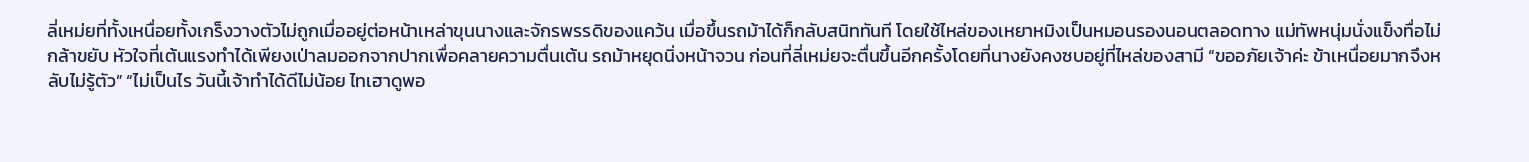ลี่เหม่ยที่ทั้งเหนื่อยทั้งเกร็งวางตัวไม่ถูกเมื่ออยู่ต่อหน้าเหล่าขุนนางและจักรพรรดิของแคว้น เมื่อขึ้นรถม้าได้ก็กลับสนิททันที โดยใช้ไหล่ของเหยาหมิงเป็นหมอนรองนอนตลอดทาง แม่ทัพหนุ่มนั่งแข็งทื่อไม่กล้าขยับ หัวใจที่เต้นแรงทำได้เพียงเป่าลมออกจากปากเพื่อคลายความตื่นเต้น รถม้าหยุดนิ่งหน้าจวน ก่อนที่ลี่เหม่ยจะตื่นขึ้นอีกครั้งโดยที่นางยังคงซบอยู่ที่ไหล่ของสามี “ขออภัยเจ้าค่ะ ข้าเหนื่อยมากจึงหลับไม่รู้ตัว” “ไม่เป็นไร วันนี้เจ้าทำได้ดีไม่น้อย ไทเฮาดูพอ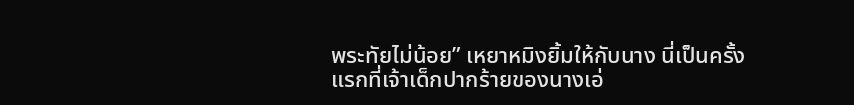พระทัยไม่น้อย” เหยาหมิงยิ้มให้กับนาง นี่เป็นครั้งแรกที่เจ้าเด็กปากร้ายของนางเอ่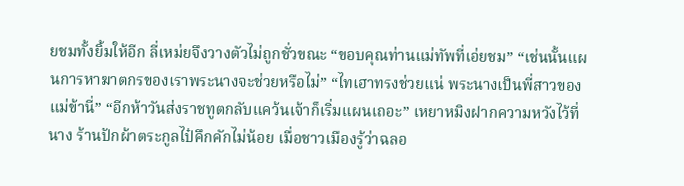ยชมทั้งยิ้มให้อีก ลี่เหม่ยจึงวางตัวไม่ถูกชั่วขณะ “ขอบคุณท่านแม่ทัพที่เอ่ยชม” “เช่นนั้นแผนการหาฆาตกรของเราพระนางจะช่วยหรือไม่” “ไทเฮาทรงช่วยแน่ พระนางเป็นพี่สาวของแม่ข้านี่” “อีกห้าวันส่งราชทูตกลับแคว้นเจ้าก็เริ่มแผนเถอะ” เหยาหมิงฝากความหวังไว้ที่นาง ร้านปักผ้าตระกูลไป๋คึกคักไม่น้อย เมื่อชาวเมืองรู้ว่าฉลอ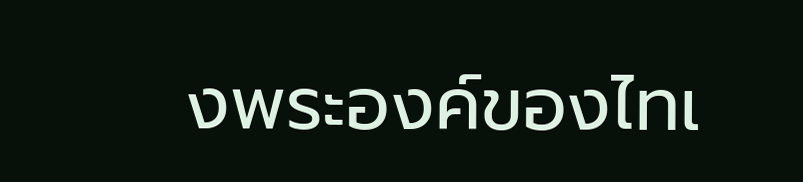งพระองค์ของไทเ